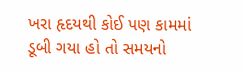ખરા હૃદયથી કોઈ પણ કામમાં ડૂબી ગયા હો તો સમયનો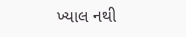ખ્યાલ નથી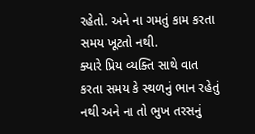રહેતો. અને ના ગમતું કામ કરતા સમય ખૂટતો નથી.
ક્યારે પ્રિય વ્યક્તિ સાથે વાત કરતા સમય કે સ્થળનું ભાન રહેતું નથી અને ના તો ભુખ તરસનું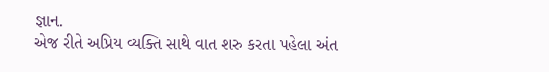જ્ઞાન.
એજ રીતે અપ્રિય વ્યક્તિ સાથે વાત શરુ કરતા પહેલા અંત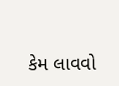કેમ લાવવો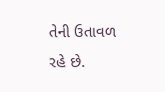તેની ઉતાવળ રહે છે.